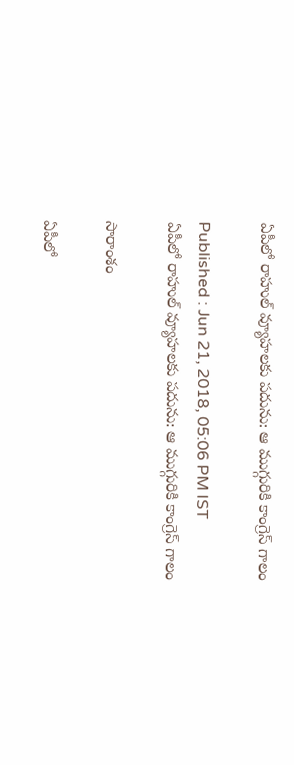ఏపీలో రాహుల్‌ వ్యూహలకు పదును: ఆ ముగ్గురికి కాంగ్రెస్ గాలం

Published : Jun 21, 2018, 05:06 PM IST
ఏపీలో రాహుల్‌ వ్యూహలకు పదును: ఆ ముగ్గురికి కాంగ్రెస్ గాలం

సారాంశం

ఏపీలో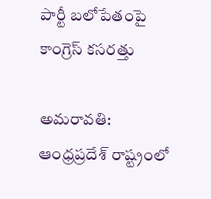పార్టీ బలోపేతంపై కాంగ్రెస్ కసరత్తు

అమరావతి: ఆంధ్రప్రదేశ్ రాష్ట్రంలో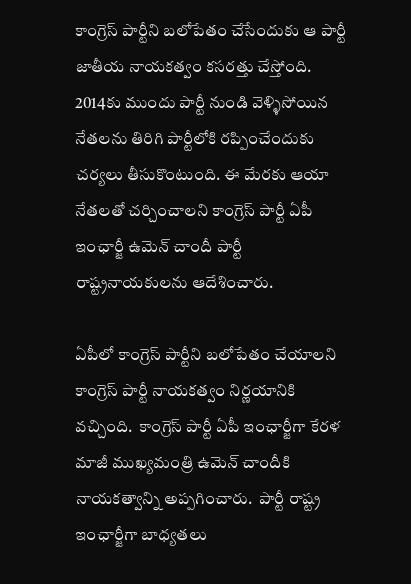కాంగ్రెస్ పార్టీని బలోపేతం చేసేందుకు ఆ పార్టీ జాతీయ నాయకత్వం కసరత్తు చేస్తోంది.  2014కు ముందు పార్టీ నుండి వెళ్ళిసోయిన నేతలను తిరిగి పార్టీలోకి రప్పించేందుకు చర్యలు తీసుకొంటుంది. ఈ మేరకు ఆయా నేతలతో చర్చించాలని కాంగ్రెస్ పార్టీ ఏపీ ఇంఛార్జీ ఉమెన్ చాందీ పార్టీ రాష్ట్రనాయకులను ఆదేశించారు.

ఏపీలో కాంగ్రెస్ పార్టీని బలోపేతం చేయాలని  కాంగ్రెస్ పార్టీ నాయకత్వం నిర్ణయానికి వచ్చింది.  కాంగ్రెస్ పార్టీ ఏపీ ఇంఛార్జీగా కేరళ మాజీ ముఖ్యమంత్రి ఉమెన్ చాందీకి నాయకత్వాన్ని అప్పగించారు.  పార్టీ రాష్ట్ర ఇంఛార్జీగా బాధ్యతలు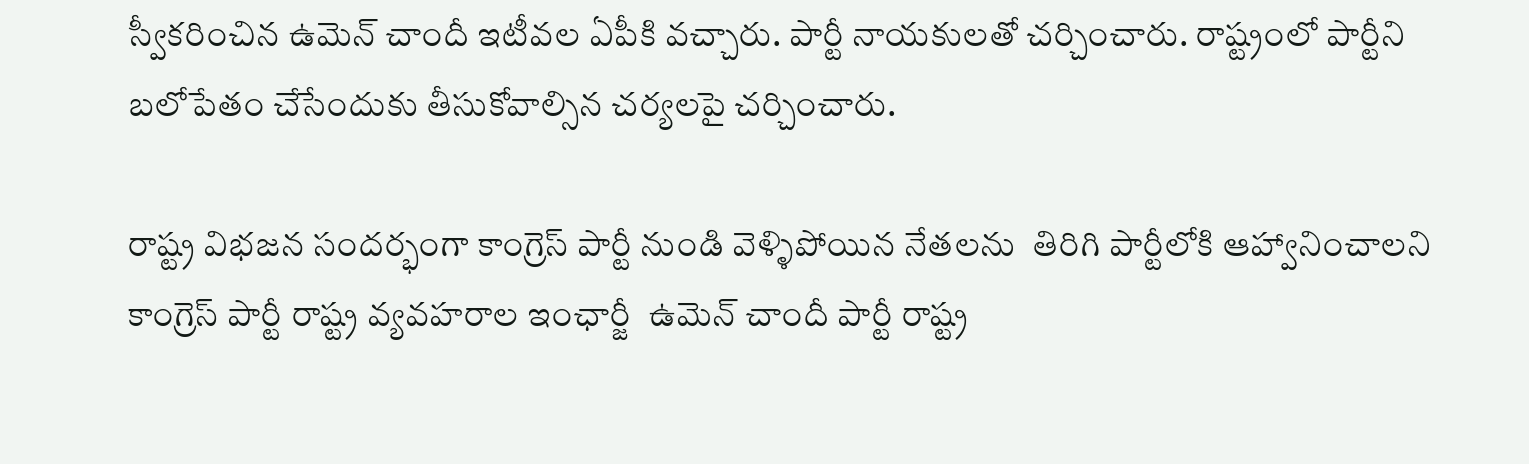స్వీకరించిన ఉమెన్ చాందీ ఇటీవల ఏపీకి వచ్చారు. పార్టీ నాయకులతో చర్చించారు. రాష్ట్రంలో పార్టీని బలోపేతం చేసేందుకు తీసుకోవాల్సిన చర్యలపై చర్చించారు.

రాష్ట్ర విభజన సందర్భంగా కాంగ్రెస్ పార్టీ నుండి వెళ్ళిపోయిన నేతలను  తిరిగి పార్టీలోకి ఆహ్వానించాలని  కాంగ్రెస్ పార్టీ రాష్ట్ర వ్యవహరాల ఇంఛార్జీ  ఉమెన్ చాందీ పార్టీ రాష్ట్ర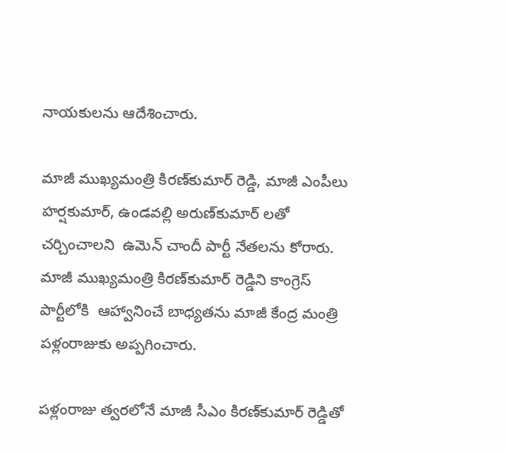నాయకులను ఆదేశించారు.

మాజీ ముఖ్యమంత్రి కిరణ్‌కుమార్ రెడ్డి, మాజీ ఎంపీలు హర్షకుమార్, ఉండవల్లి అరుణ్‌కుమార్ లతో  చర్చించాలని  ఉమెన్ చాందీ పార్టీ నేతలను కోరారు.  మాజీ ముఖ్యమంత్రి కిరణ్‌కుమార్ రెడ్డిని కాంగ్రెస్ పార్టీలోకి  ఆహ్వానించే బాధ్యతను మాజీ కేంద్ర మంత్రి పళ్లంరాజుకు అప్పగించారు.

పళ్లంరాజు త్వరలోనే మాజీ సీఎం కిరణ్‌కుమార్‌ రెడ్డితో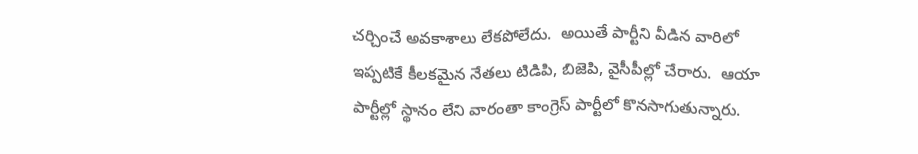చర్చించే అవకాశాలు లేకపోలేదు.  అయితే పార్టీని వీడిన వారిలో  ఇప్పటికే కీలకమైన నేతలు టిడిపి, బిజెపి, వైసీపీల్లో చేరారు.  ఆయా పార్టీల్లో స్థానం లేని వారంతా కాంగ్రెస్ పార్టీలో కొనసాగుతున్నారు.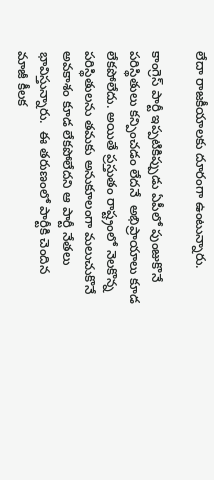లేదా రాజకీయాలకు దూరంగా ఉంటున్నారు.

కాంగ్రెస్ పార్టీ ఇప్పటికిప్పుడు ఏపీలో పుంజుకొనే పరిస్థితులు కన్పించడం లేదనే  అభిప్రాయాలు కూడ లేకపోలేదు. అయితే ప్రస్తుతం రాష్ట్రంలో నెలకొన్న పరిస్థితులను తమకు అనుకూలంగా మలుచుకొనే అవకాశం కూడ లేకపోలేదని ఆ పార్టీ నేతలు భావిస్తున్నారు.  ఈ తరుణంలో పార్టీకి చెందిన మాజీ కీలక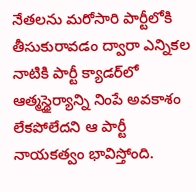నేతలను మరోసారి పార్టీలోకి తీసుకురావడం ద్వారా ఎన్నికల నాటికి పార్టీ క్యాడర్‌లో ఆత్మస్థైర్యాన్ని నింపే అవకాశం లేకపోలేదని ఆ పార్టీ నాయకత్వం భావిస్తోంది.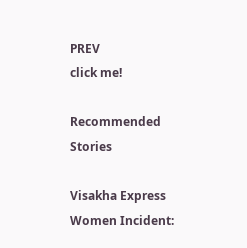PREV
click me!

Recommended Stories

Visakha Express Women Incident: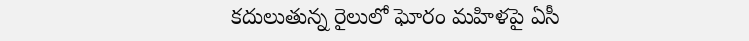కదులుతున్న రైలులో ఘోరం మహిళపై ఏసీ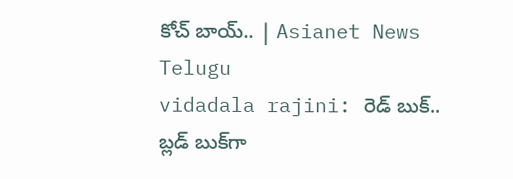కోచ్‌ బాయ్.. | Asianet News Telugu
vidadala rajini: రెడ్ బుక్.. బ్లడ్ బుక్‌గా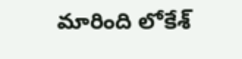మారింది లోకేశ్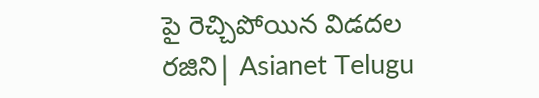పై రెచ్చిపోయిన విడదల రజిని| Asianet Telugu